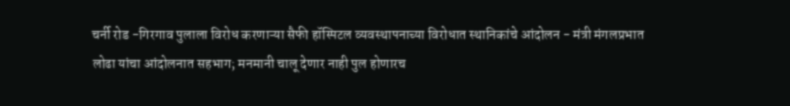चर्नी रोड -गिरगाव पुलाला विरोध करणाऱ्या सैफी हॉस्पिटल व्यवस्थापनाच्या विरोधात स्थानिकांचे आंदोलन - मंत्री मंगलप्रभात लोढा यांचा आंदोलनात सहभाग; मनमानी चालू देणार नाही पुल होणारच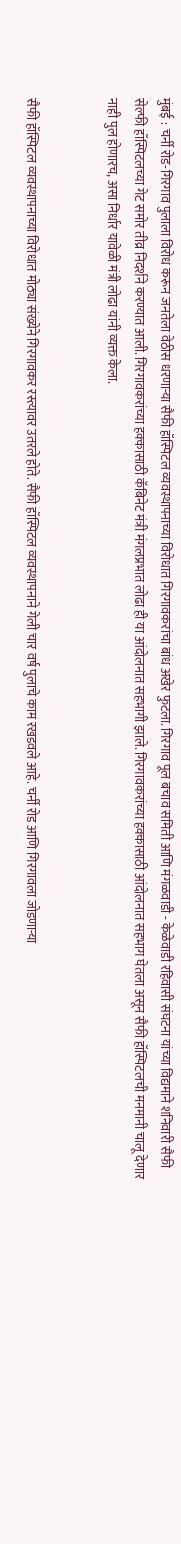मुंबई : चर्नी रोड-गिरगाव पुलाला विरोध करून जनतेला वेठीस धरणाऱ्या सैफी हॉस्पिटल व्यवस्थापनाच्या विरोधात गिरगावकरांचा बांध अखेर फुटला. गिरगाव पूल बचाव समिती आणि मंगळवाडी - केळेवाडी रहिवासी संघटना यांच्या विद्यमाने शनिवारी सैफी सेल्फी हॉस्पिटलच्या गेट समोर तीव्र निदर्शने करण्यात आली. गिरगावकरांच्या हक्कासाठी कॅबिनेट मंत्री मंगलप्रभात लोढा ही या आंदोलनात सहभागी झाले. गिरगावकरांच्या हक्कासाठी आंदोलनात सहभाग घेतला असून सैफी हॉस्पिटलची मनमानी चालू देणार नाही पुल होणारच, असा निर्धार यावेळी मंत्री लोढा यांनी व्यक्त केला.


सैफी हॉस्पिटल व्यवस्थापनाच्या विरोधात मोठ्या संख्येने गिरगावकर रस्त्यावर उतरले होते. सैफी हॉस्पिटल व्यवस्थापनाने गेली चार वर्ष पुलाचे काम रखडवले आहे. चर्नी रोड आणि गिरगावला जोडणाऱ्या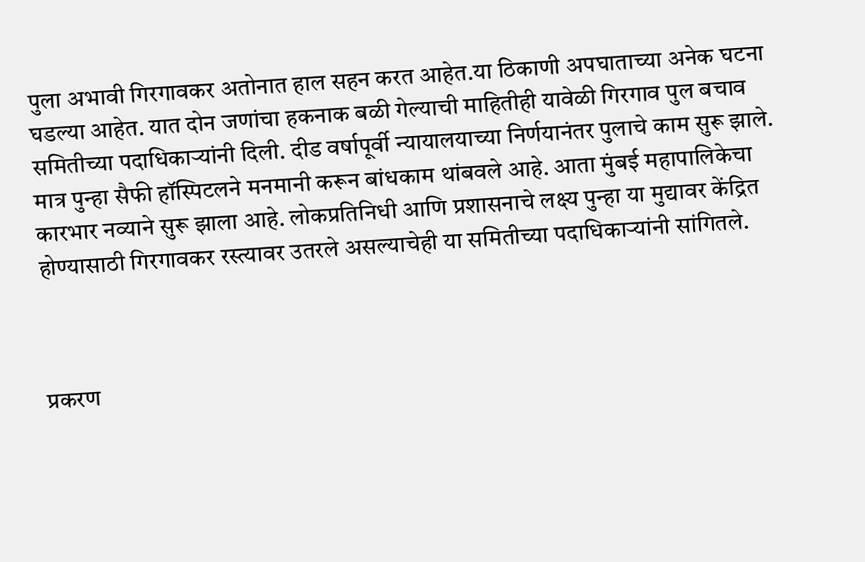पुला अभावी गिरगावकर अतोनात हाल सहन करत आहेत.या ठिकाणी अपघाताच्या अनेक घटना घडल्या आहेत. यात दोन जणांचा हकनाक बळी गेल्याची माहितीही यावेळी गिरगाव पुल बचाव समितीच्या पदाधिकाऱ्यांनी दिली. दीड वर्षापूर्वी न्यायालयाच्या निर्णयानंतर पुलाचे काम सुरू झाले. मात्र पुन्हा सैफी हॉस्पिटलने मनमानी करून बांधकाम थांबवले आहे. आता मुंबई महापालिकेचा कारभार नव्याने सुरू झाला आहे. लोकप्रतिनिधी आणि प्रशासनाचे लक्ष्य पुन्हा या मुद्यावर केंद्रित होण्यासाठी गिरगावकर रस्त्यावर उतरले असल्याचेही या समितीच्या पदाधिकाऱ्यांनी सांगितले.



प्रकरण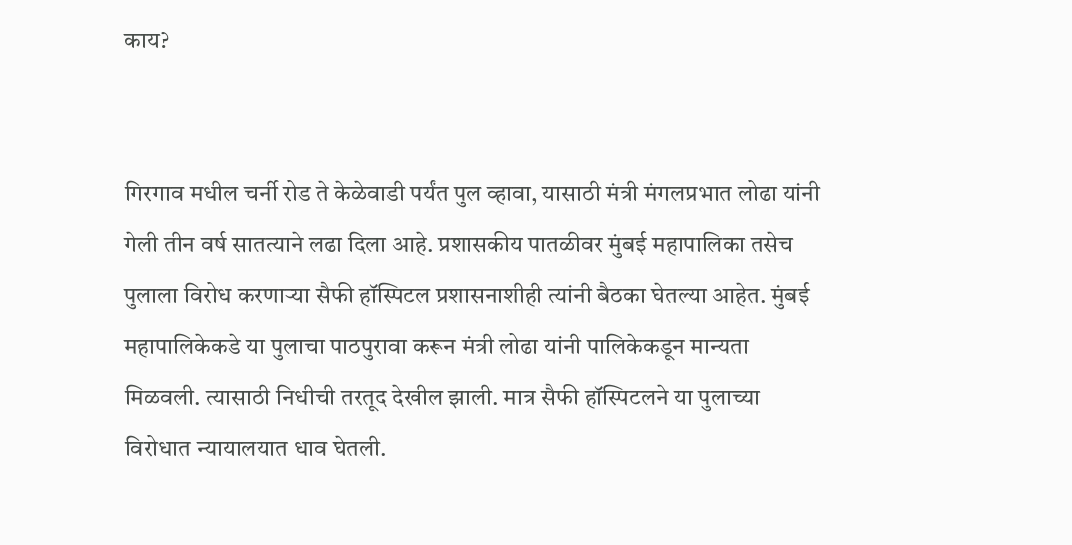काय?


गिरगाव मधील चर्नी रोड ते केळेवाडी पर्यंत पुल व्हावा, यासाठी मंत्री मंगलप्रभात लोढा यांनी गेली तीन वर्ष सातत्याने लढा दिला आहे. प्रशासकीय पातळीवर मुंबई महापालिका तसेच पुलाला विरोध करणाऱ्या सैफी हॉस्पिटल प्रशासनाशीही त्यांनी बैठका घेतल्या आहेत. मुंबई महापालिकेकडे या पुलाचा पाठपुरावा करून मंत्री लोढा यांनी पालिकेकडून मान्यता मिळवली. त्यासाठी निधीची तरतूद देखील झाली. मात्र सैफी हॉस्पिटलने या पुलाच्या विरोधात न्यायालयात धाव घेतली.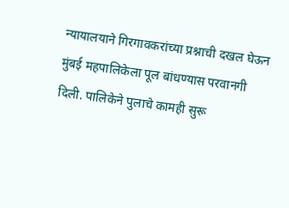न्यायालयाने गिरगावकरांच्या प्रश्नाची दखल घेऊन मुंबई महपालिकेला पूल बांधण्यास परवानगी दिली. पालिकेने पुलाचे कामही सुरू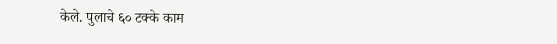केले. पुलाचे ६० टक्के काम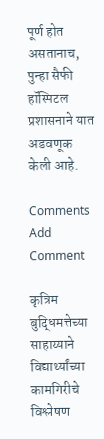पूर्ण होत असतानाच, पुन्हा सैफी हॉस्पिटल प्रशासनाने यात अडवणूक केली आहे.

Comments
Add Comment

कृत्रिम बुद्धिमत्तेच्या साहाय्याने विद्यार्थ्यांच्या कामगिरीचे विश्लेषण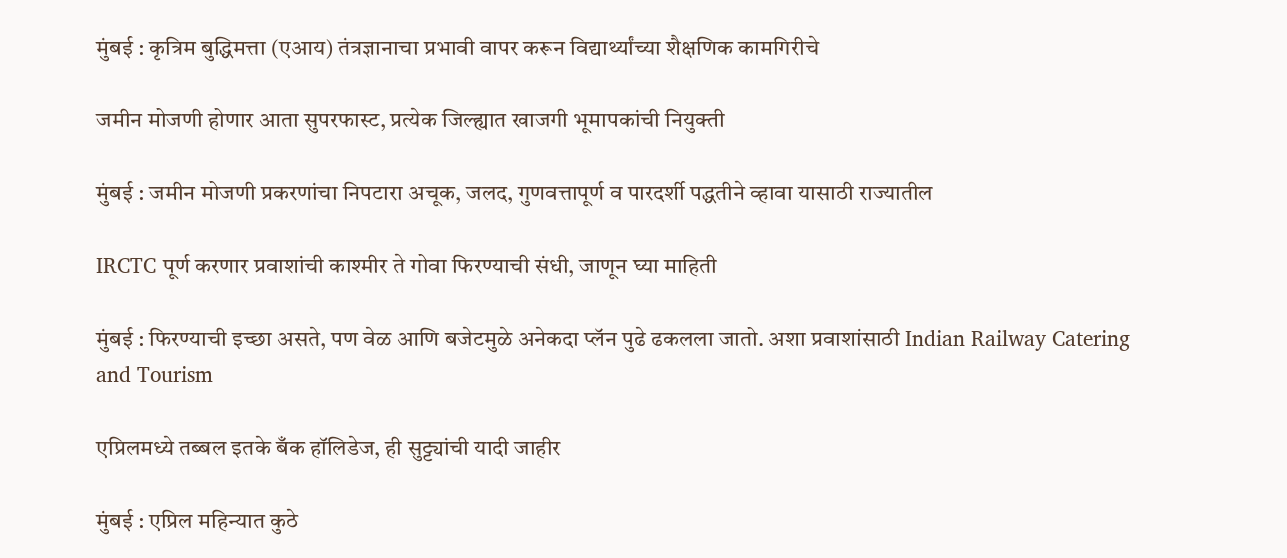मुंबई : कृत्रिम बुद्धिमत्ता (एआय) तंत्रज्ञानाचा प्रभावी वापर करून विद्यार्थ्यांच्या शैक्षणिक कामगिरीचे

जमीन मोजणी होणार आता सुपरफास्ट, प्रत्येक जिल्ह्यात खाजगी भूमापकांची नियुक्ती

मुंबई : जमीन मोजणी प्रकरणांचा निपटारा अचूक, जलद, गुणवत्तापूर्ण व पारदर्शी पद्धतीने व्हावा यासाठी राज्यातील

IRCTC पूर्ण करणार प्रवाशांची काश्मीर ते गोवा फिरण्याची संधी, जाणून घ्या माहिती

मुंबई : फिरण्याची इच्छा असते, पण वेळ आणि बजेटमुळे अनेकदा प्लॅन पुढे ढकलला जातो. अशा प्रवाशांसाठी Indian Railway Catering and Tourism

एप्रिलमध्ये तब्बल इतके बँक हॉलिडेज, ही सुट्ट्यांची यादी जाहीर

मुंबई : एप्रिल महिन्यात कुठे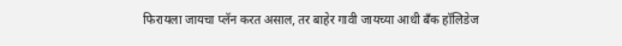फिरायला जायचा प्लॅन करत असाल, तर बाहेर गावी जायच्या आधी बँक हॉलिडेज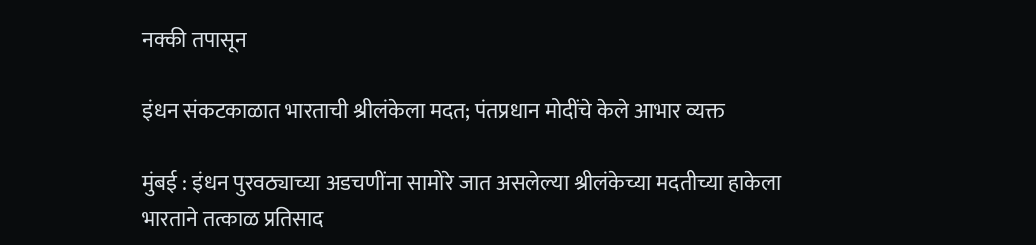नक्की तपासून

इंधन संकटकाळात भारताची श्रीलंकेला मदत; पंतप्रधान मोदींचे केले आभार व्यक्त

मुंबई : इंधन पुरवठ्याच्या अडचणींना सामोरे जात असलेल्या श्रीलंकेच्या मदतीच्या हाकेला भारताने तत्काळ प्रतिसाद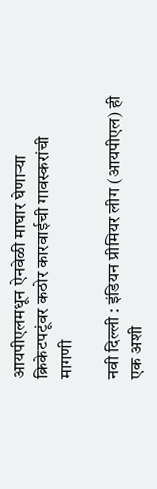आयपीएलमधून ऐनवेळी माघार घेणाऱ्या क्रिकेटपटूंवर कठोर कारवाईची गावस्करांची मागणी

नवी दिल्ली : इंडियन प्रीमियर लीग (आयपीएल) ही एक अशी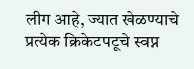लीग आहे, ज्यात खेळण्याचे प्रत्येक क्रिकेटपटूचे स्वप्न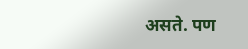असते. पण